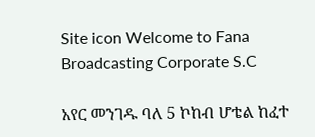Site icon Welcome to Fana Broadcasting Corporate S.C

አየር መንገዱ ባለ 5 ኮከብ ሆቴል ከፈተ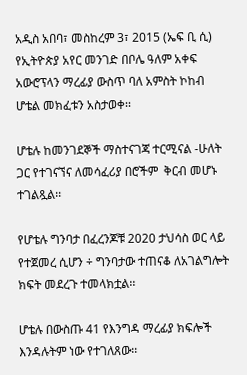አዲስ አበባ፣ መስከረም 3፣ 2015 (ኤፍ ቢ ሲ) የኢትዮጵያ አየር መንገድ በቦሌ ዓለም አቀፍ አውሮፕላን ማረፊያ ውስጥ ባለ አምስት ኮከብ ሆቴል መክፈቱን አስታወቀ፡፡

ሆቴሉ ከመንገደኞች ማስተናገጃ ተርሚናል -ሁለት ጋር የተገናኘና ለመሳፈሪያ በሮችም  ቅርብ መሆኑ ተገልጿል፡፡

የሆቴሉ ግንባታ በፈረንጆቹ 2020 ታህሳስ ወር ላይ የተጀመረ ሲሆን ÷ ግንባታው ተጠናቆ ለአገልግሎት ክፍት መደረጉ ተመላክቷል፡፡

ሆቴሉ በውስጡ 41 የእንግዳ ማረፊያ ክፍሎች እንዳሉትም ነው የተገለጸው፡፡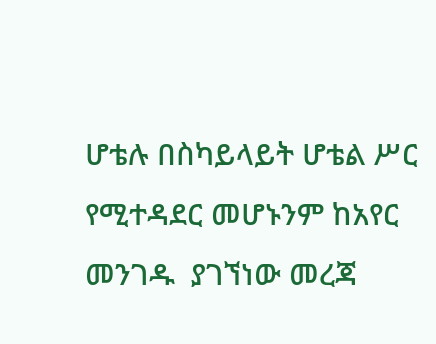ሆቴሉ በስካይላይት ሆቴል ሥር የሚተዳደር መሆኑንም ከአየር መንገዱ  ያገኘነው መረጃ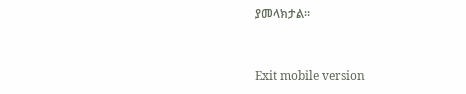ያመላክታል።



Exit mobile version